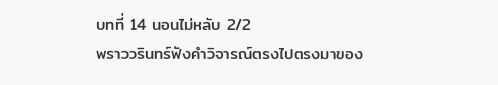บทที่ 14 นอนไม่หลับ 2/2
พราววรินทร์ฟังคำวิจารณ์ตรงไปตรงมาของ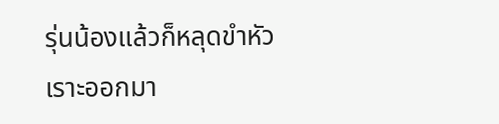รุ่นน้องแล้วก็หลุดขำหัวเราะออกมา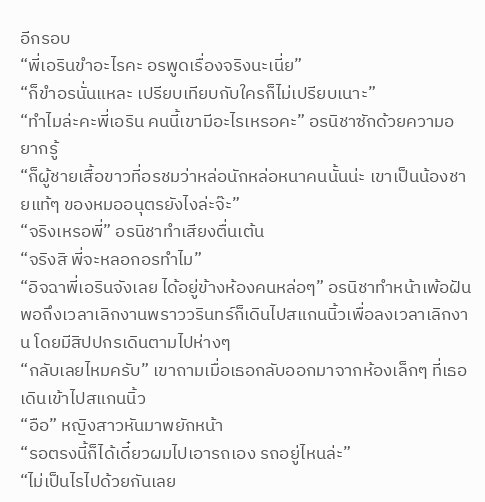อีกรอบ
“พี่เอรินขำอะไรคะ อรพูดเรื่องจริงนะเนี่ย”
“ก็ขำอรนั่นแหละ เปรียบเทียบกับใครก็ไม่เปรียบเนาะ”
“ทำไมล่ะคะพี่เอริน คนนี้เขามีอะไรเหรอคะ” อรนิชาซักด้วยความอยากรู้
“ก็ผู้ชายเสื้อขาวที่อรชมว่าหล่อนักหล่อหนาคนนั้นน่ะ เขาเป็นน้องชายแท้ๆ ของหมออนุตรยังไงล่ะจ๊ะ”
“จริงเหรอพี่” อรนิชาทำเสียงตื่นเต้น
“จริงสิ พี่จะหลอกอรทำไม”
“อิจฉาพี่เอรินจังเลย ได้อยู่ข้างห้องคนหล่อๆ” อรนิชาทำหน้าเพ้อฝัน
พอถึงเวลาเลิกงานพราววรินทร์ก็เดินไปสแกนนิ้วเพื่อลงเวลาเลิกงาน โดยมีสิปปกรเดินตามไปห่างๆ
“กลับเลยไหมครับ” เขาถามเมื่อเธอกลับออกมาจากห้องเล็กๆ ที่เธอเดินเข้าไปสแกนนิ้ว
“อือ” หญิงสาวหันมาพยักหน้า
“รอตรงนี้ก็ได้เดี๋ยวผมไปเอารถเอง รถอยู่ไหนล่ะ”
“ไม่เป็นไรไปด้วยกันเลย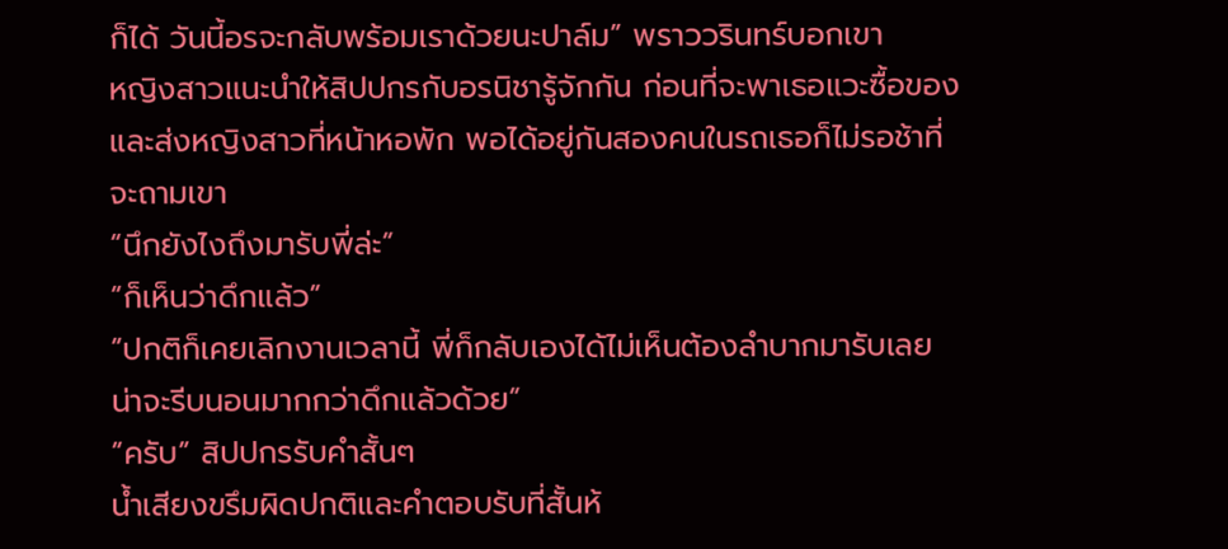ก็ได้ วันนี้อรจะกลับพร้อมเราด้วยนะปาล์ม” พราววรินทร์บอกเขา
หญิงสาวแนะนำให้สิปปกรกับอรนิชารู้จักกัน ก่อนที่จะพาเธอแวะซื้อของและส่งหญิงสาวที่หน้าหอพัก พอได้อยู่กันสองคนในรถเธอก็ไม่รอช้าที่จะถามเขา
“นึกยังไงถึงมารับพี่ล่ะ”
“ก็เห็นว่าดึกแล้ว”
“ปกติก็เคยเลิกงานเวลานี้ พี่ก็กลับเองได้ไม่เห็นต้องลำบากมารับเลย น่าจะรีบนอนมากกว่าดึกแล้วด้วย”
“ครับ” สิปปกรรับคำสั้นๆ
น้ำเสียงขรึมผิดปกติและคำตอบรับที่สั้นห้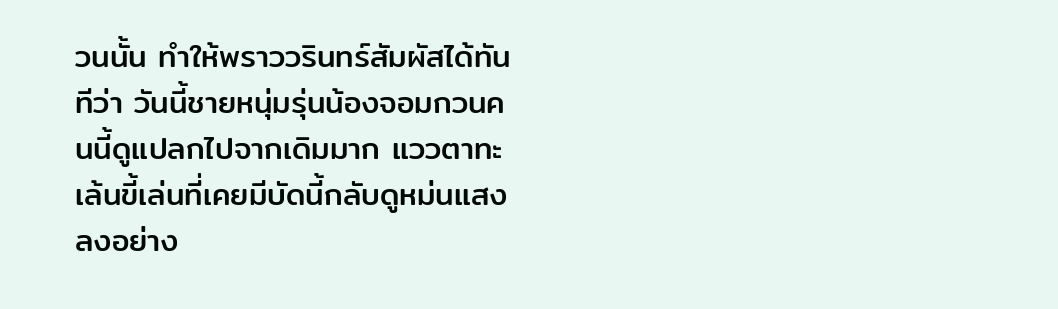วนนั้น ทำให้พราววรินทร์สัมผัสได้ทันทีว่า วันนี้ชายหนุ่มรุ่นน้องจอมกวนคนนี้ดูแปลกไปจากเดิมมาก แววตาทะเล้นขี้เล่นที่เคยมีบัดนี้กลับดูหม่นแสงลงอย่าง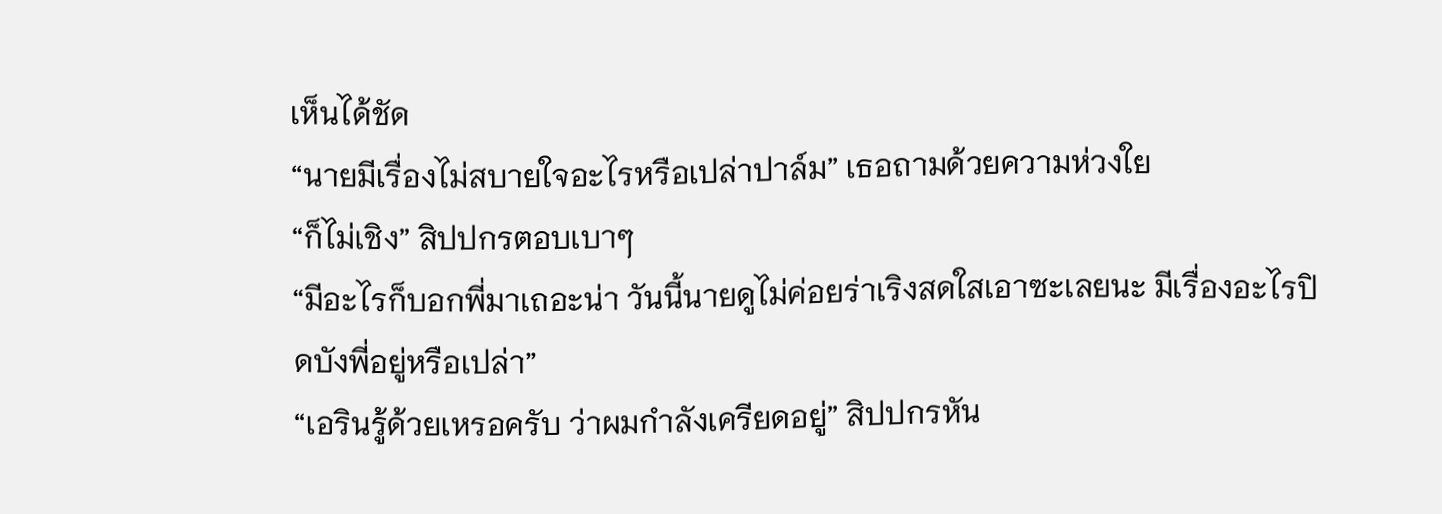เห็นได้ชัด
“นายมีเรื่องไม่สบายใจอะไรหรือเปล่าปาล์ม” เธอถามด้วยความห่วงใย
“ก็ไม่เชิง” สิปปกรตอบเบาๆ
“มีอะไรก็บอกพี่มาเถอะน่า วันนี้นายดูไม่ค่อยร่าเริงสดใสเอาซะเลยนะ มีเรื่องอะไรปิดบังพี่อยู่หรือเปล่า”
“เอรินรู้ด้วยเหรอครับ ว่าผมกำลังเครียดอยู่” สิปปกรหัน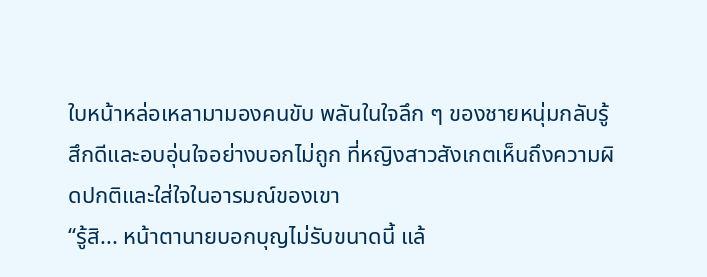ใบหน้าหล่อเหลามามองคนขับ พลันในใจลึก ๆ ของชายหนุ่มกลับรู้สึกดีและอบอุ่นใจอย่างบอกไม่ถูก ที่หญิงสาวสังเกตเห็นถึงความผิดปกติและใส่ใจในอารมณ์ของเขา
“รู้สิ... หน้าตานายบอกบุญไม่รับขนาดนี้ แล้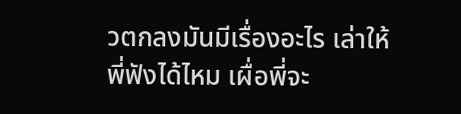วตกลงมันมีเรื่องอะไร เล่าให้พี่ฟังได้ไหม เผื่อพี่จะ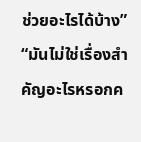ช่วยอะไรได้บ้าง”
“มันไม่ใช่เรื่องสำคัญอะไรหรอกค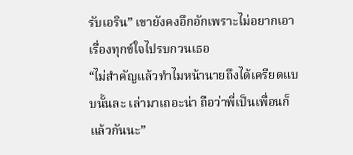รับเอริน” เขายังคงอึกอักเพราะไม่อยากเอาเรื่องทุกข์ใจไปรบกวนเธอ
“ไม่สำคัญแล้วทำไมหน้านายถึงได้เครียดแบบนั้นละ เล่ามาเถอะน่า ถือว่าพี่เป็นเพื่อนก็แล้วกันนะ”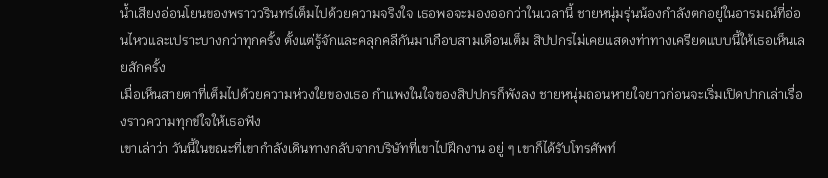น้ำเสียงอ่อนโยนของพราววรินทร์เต็มไปด้วยความจริงใจ เธอพอจะมองออกว่าในเวลานี้ ชายหนุ่มรุ่นน้องกำลังตกอยู่ในอารมณ์ที่อ่อนไหวและเปราะบางกว่าทุกครั้ง ตั้งแต่รู้จักและคลุกคลีกันมาเกือบสามเดือนเต็ม สิปปกรไม่เคยแสดงท่าทางเครียดแบบนี้ให้เธอเห็นเลยสักครั้ง
เมื่อเห็นสายตาที่เต็มไปด้วยความห่วงใยของเธอ กำแพงในใจของสิปปกรก็พังลง ชายหนุ่มถอนหายใจยาวก่อนจะเริ่มเปิดปากเล่าเรื่องราวความทุกข์ใจให้เธอฟัง
เขาเล่าว่า วันนี้ในขณะที่เขากำลังเดินทางกลับจากบริษัทที่เขาไปฝึกงาน อยู่ ๆ เขาก็ได้รับโทรศัพท์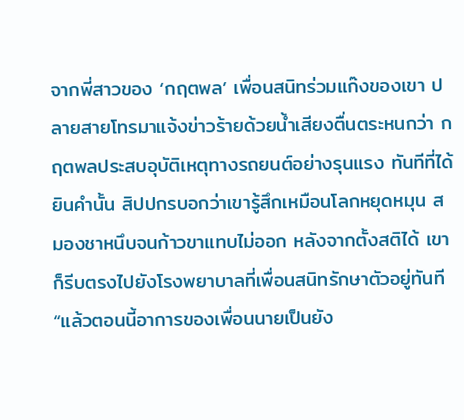จากพี่สาวของ ‘กฤตพล’ เพื่อนสนิทร่วมแก๊งของเขา ปลายสายโทรมาแจ้งข่าวร้ายด้วยน้ำเสียงตื่นตระหนกว่า กฤตพลประสบอุบัติเหตุทางรถยนต์อย่างรุนแรง ทันทีที่ได้ยินคำนั้น สิปปกรบอกว่าเขารู้สึกเหมือนโลกหยุดหมุน สมองชาหนึบจนก้าวขาแทบไม่ออก หลังจากตั้งสติได้ เขาก็รีบตรงไปยังโรงพยาบาลที่เพื่อนสนิทรักษาตัวอยู่ทันที
“แล้วตอนนี้อาการของเพื่อนนายเป็นยัง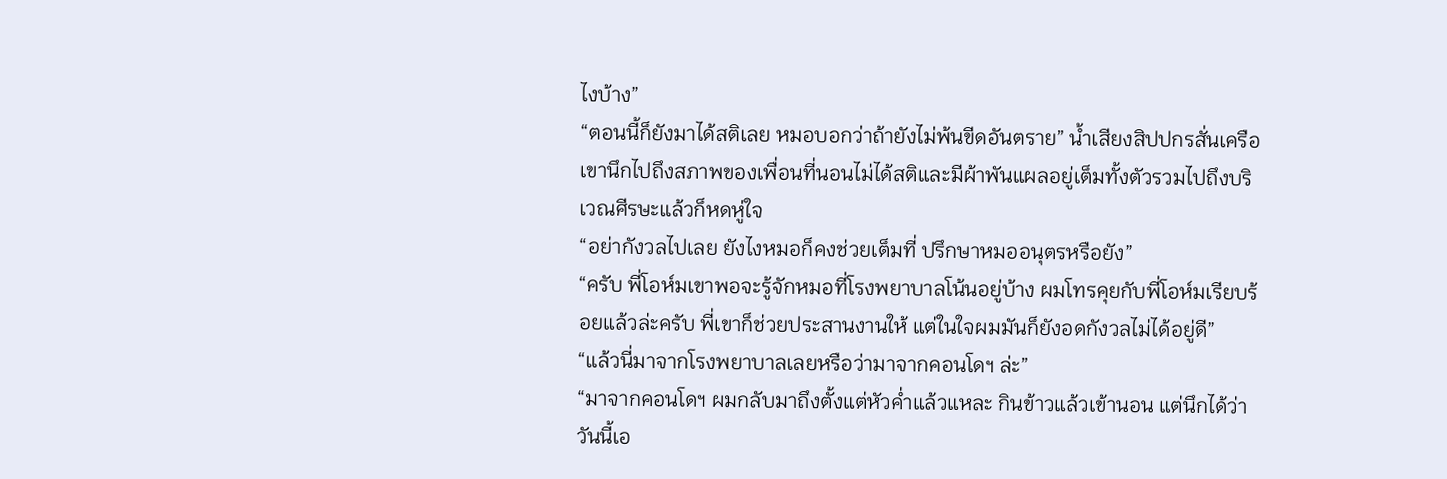ไงบ้าง”
“ตอนนี้ก็ยังมาได้สติเลย หมอบอกว่าถ้ายังไม่พ้นขีดอันตราย” น้ำเสียงสิปปกรสั่นเครือ เขานึกไปถึงสภาพของเพื่อนที่นอนไม่ได้สติและมีผ้าพันแผลอยู่เต็มทั้งตัวรวมไปถึงบริเวณศีรษะแล้วก็หดหู่ใจ
“อย่ากังวลไปเลย ยังไงหมอก็คงช่วยเต็มที่ ปรึกษาหมออนุตรหรือยัง”
“ครับ พี่โอห์มเขาพอจะรู้จักหมอที่โรงพยาบาลโน้นอยู่บ้าง ผมโทรคุยกับพี่โอห์มเรียบร้อยแล้วล่ะครับ พี่เขาก็ช่วยประสานงานให้ แต่ในใจผมมันก็ยังอดกังวลไม่ได้อยู่ดี”
“แล้วนี่มาจากโรงพยาบาลเลยหรือว่ามาจากคอนโดฯ ล่ะ”
“มาจากคอนโดฯ ผมกลับมาถึงตั้งแต่หัวค่ำแล้วแหละ กินข้าวแล้วเข้านอน แต่นึกได้ว่าวันนี้เอ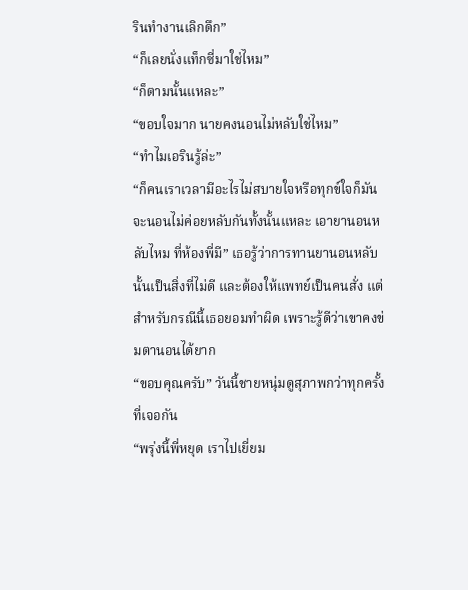รินทำงานเลิกดึก”
“ก็เลยนั่งแท็กซี่มาใช่ไหม”
“ก็ตามนั้นแหละ”
“ขอบใจมาก นายคงนอนไม่หลับใช่ไหม”
“ทำไมเอรินรู้ล่ะ”
“ก็คนเราเวลามีอะไรไม่สบายใจหรือทุกข์ใจก็มันจะนอนไม่ค่อยหลับกันทั้งนั้นแหละ เอายานอนหลับไหม ที่ห้องพี่มี” เธอรู้ว่าการทานยานอนหลับนั้นเป็นสิ่งที่ไม่ดี และต้องให้แพทย์เป็นคนสั่ง แต่สำหรับกรณีนี้เธอยอมทำผิด เพราะรู้ดีว่าเขาคงข่มตานอนได้ยาก
“ขอบคุณครับ” วันนี้ชายหนุ่มดูสุภาพกว่าทุกครั้งที่เจอกัน
“พรุ่งนี้พี่หยุด เราไปเยี่ยม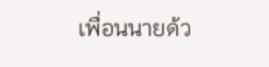เพื่อนนายด้ว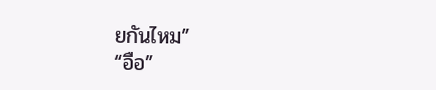ยกันไหม”
“อือ”